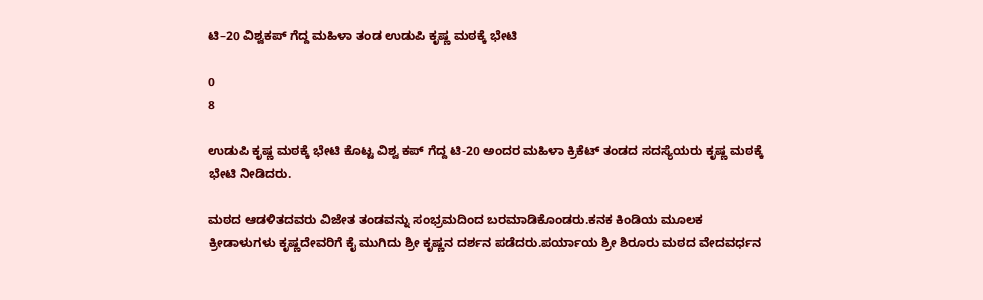ಟಿ–20 ವಿಶ್ವಕಪ್ ಗೆದ್ದ ಮಹಿಳಾ ತಂಡ ಉಡುಪಿ ಕೃಷ್ಣ ಮಠಕ್ಕೆ ಭೇಟಿ

0
8

ಉಡುಪಿ ಕೃಷ್ಣ ಮಠಕ್ಕೆ ಭೇಟಿ ಕೊಟ್ಟ ವಿಶ್ವ ಕಪ್ ಗೆದ್ದ ಟಿ-20 ಅಂದರ ಮಹಿಳಾ ಕ್ರಿಕೆಟ್ ತಂಡದ ಸದಸ್ಯೆಯರು ಕೃಷ್ಣ ಮಠಕ್ಕೆ ಭೇಟಿ ನೀಡಿದರು.

ಮಠದ ಆಡಳಿತದವರು ವಿಜೇತ ತಂಡವನ್ನು ಸಂಭ್ರಮದಿಂದ ಬರಮಾಡಿಕೊಂಡರು.ಕನಕ ಕಿಂಡಿಯ ಮೂಲಕ ಕ್ರೀಡಾಳುಗಳು ಕೃಷ್ಣದೇವರಿಗೆ ಕೈ ಮುಗಿದು ಶ್ರೀ ಕೃಷ್ಣನ ದರ್ಶನ ಪಡೆದರು.ಪರ್ಯಾಯ ಶ್ರೀ ಶಿರೂರು ಮಠದ ವೇದವರ್ಧನ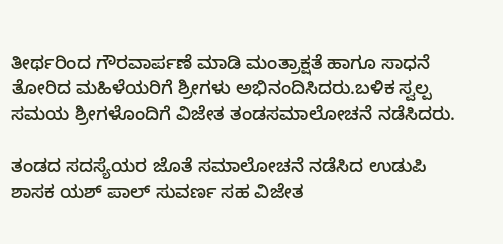ತೀರ್ಥರಿಂದ ಗೌರವಾರ್ಪಣೆ ಮಾಡಿ ಮಂತ್ರಾಕ್ಷತೆ ಹಾಗೂ ಸಾಧನೆ ತೋರಿದ ಮಹಿಳೆಯರಿಗೆ ಶ್ರೀಗಳು ಅಭಿನಂದಿಸಿದರು.ಬಳಿಕ ಸ್ವಲ್ಪ ಸಮಯ ಶ್ರೀಗಳೊಂದಿಗೆ ವಿಜೇತ ತಂಡಸಮಾಲೋಚನೆ ನಡೆಸಿದರು.

ತಂಡದ ಸದಸ್ಯೆಯರ ಜೊತೆ ಸಮಾಲೋಚನೆ ನಡೆಸಿದ ಉಡುಪಿ ಶಾಸಕ ಯಶ್ ಪಾಲ್ ಸುವರ್ಣ ಸಹ ವಿಜೇತ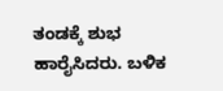ತಂಡಕ್ಕೆ ಶುಭ ಹಾರೈಸಿದರು. ಬಳಿಕ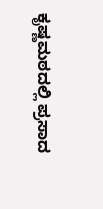ಕೃಷ್ಣಮಠದಲ್ಲಿ ಪ್ರಸಾದ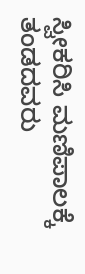ಸ್ವೀಕರಿಸಿ ಮಣಿಪಾಲಕ್ಕೆ ತಂಡದವರು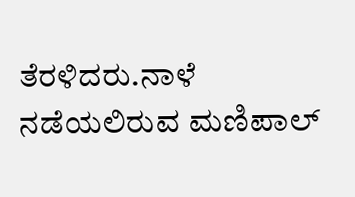ತೆರಳಿದರು.ನಾಳೆ ನಡೆಯಲಿರುವ ಮಣಿಪಾಲ್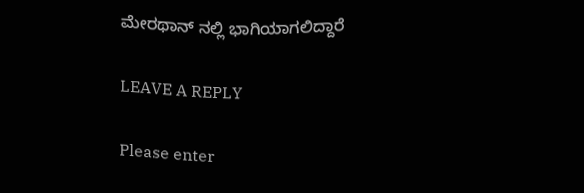ಮೇರಥಾನ್ ನಲ್ಲಿ ಭಾಗಿಯಾಗಲಿದ್ದಾರೆ

LEAVE A REPLY

Please enter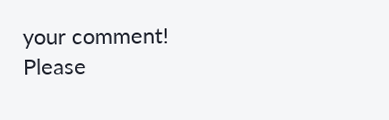your comment!
Please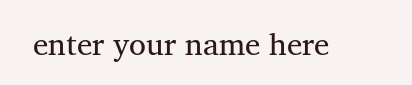enter your name here